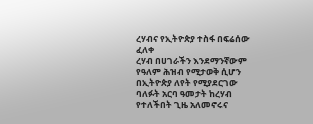ረሃብና የኢትዮጵያ ተስፋ በፍሬሰው ፈለቀ
ረሃብ በሀገራችን እንደማንኛውም የዓለም ሕዝብ የሚታወቅ ሲሆን በኢትዮጵያ ለየት የሚያደርገው ባለፉት አርባ ዓመታት ከረሃብ የተለችበት ጊዜ አለመኖሩና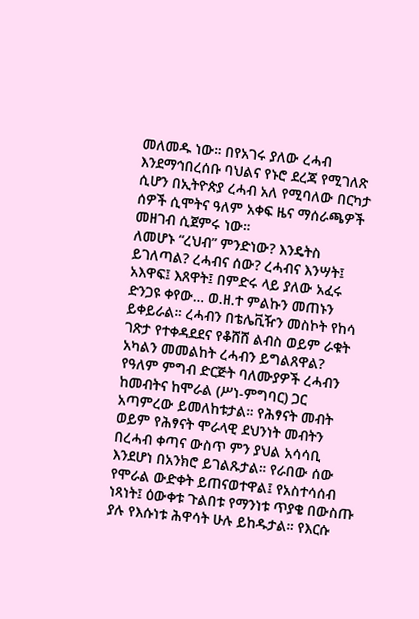መለመዱ ነው። በየአገሩ ያለው ረሓብ እንደማኅበረሰቡ ባህልና የኑሮ ደረጃ የሚገለጽ ሲሆን በኢትዮጵያ ረሓብ አለ የሚባለው በርካታ ሰዎች ሲሞትና ዓለም አቀፍ ዜና ማሰራጫዎች መዘገብ ሲጀምሩ ነው።
ለመሆኑ “ረህብ” ምንድነው? እንዴትስ ይገለጣል? ረሓብና ሰው? ረሓብና እንሣት፤ አእዋፍ፤ እጸዋት፤ በምድሩ ላይ ያለው አፈሩ ድንጋዩ ቀየው… ወ.ዘ.ተ ምልኩን መጠኑን ይቀይራል። ረሓብን በቴሌቪዥን መስኮት የከሳ ገጽታ የተቀዳደደና የቆሸሸ ልብስ ወይም ራቁት አካልን መመልከት ረሓብን ይግልጸዋል?
የዓለም ምግብ ድርጅት ባለሙያዎች ረሓብን ከመብትና ከሞራል (ሥነ-ምግባር) ጋር አጣምረው ይመለከቱታል። የሕፃናት መብት ወይም የሕፃናት ሞራላዊ ደህንነት መብትን በረሓብ ቀጣና ውስጥ ምን ያህል አሳሳቢ እንደሆነ በአንክሮ ይገልጹታል። የራበው ሰው የሞራል ውድቀት ይጠናወተዋል፤ የአስተሳሰብ ነጻነት፤ ዕውቀቱ ጉልበቱ የማንነቱ ጥያቄ በውስጡ ያሉ የእሱነቱ ሕዋሳት ሁሉ ይከዱታል። የእርሱ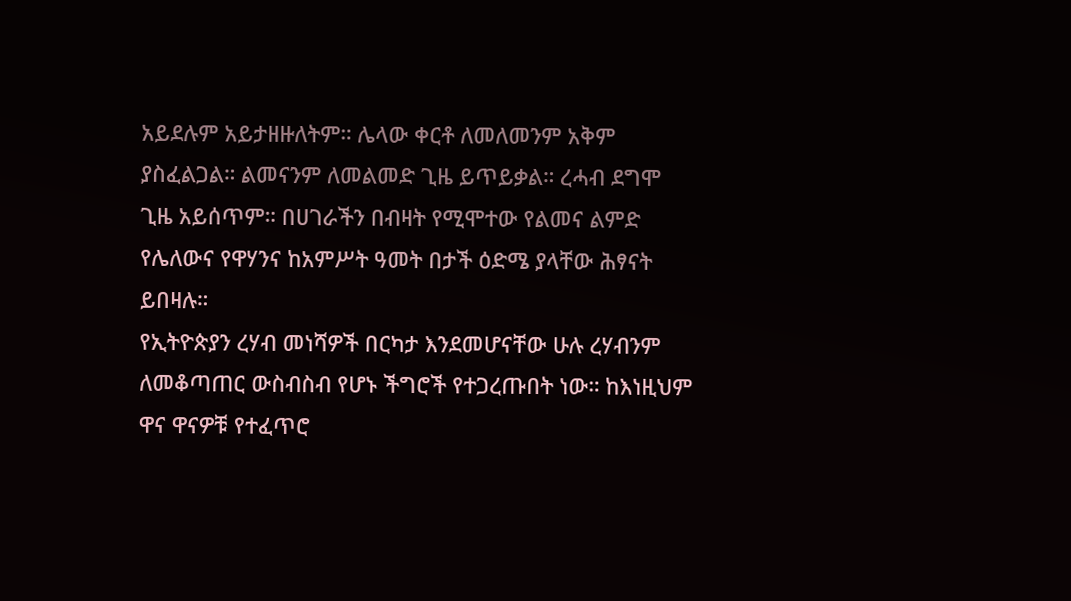አይደሉም አይታዘዙለትም። ሌላው ቀርቶ ለመለመንም አቅም ያስፈልጋል። ልመናንም ለመልመድ ጊዜ ይጥይቃል። ረሓብ ደግሞ ጊዜ አይሰጥም። በሀገራችን በብዛት የሚሞተው የልመና ልምድ የሌለውና የዋሃንና ከአምሥት ዓመት በታች ዕድሜ ያላቸው ሕፃናት ይበዛሉ።
የኢትዮጵያን ረሃብ መነሻዎች በርካታ እንደመሆናቸው ሁሉ ረሃብንም ለመቆጣጠር ውስብስብ የሆኑ ችግሮች የተጋረጡበት ነው። ከእነዚህም ዋና ዋናዎቹ የተፈጥሮ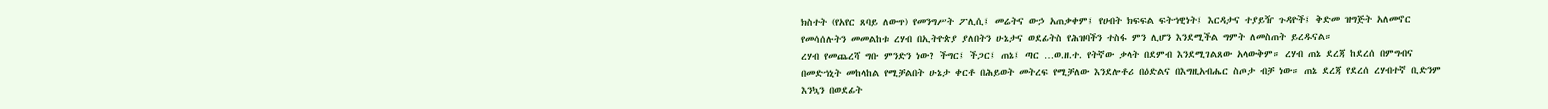ክስተት (የአየር ጸባይ ለውጥ) የመንግሥት ፖሊሲ፤ መሬትና ውኃ አጠቃቀም፤ የሀብት ክፍፍል ፍትኀዊነት፤ እርዳታና ተያይዥ ጉዳዮች፤ ቅድመ ዝግጅት አለመኖር የመሳሰሉትን መመልከቱ ረሃብ በኢትዮጵያ ያለበትን ሁኔታና ወደፊትስ የሕዝባችን ተስፋ ምን ሊሆን እንደሚችል ግምት ለመስጠት ይረዱናል።
ረሃብ የመጨረሻ ግቡ ምንድን ነው? ችግር፤ ችጋር፤ ጠኔ፤ ጣር …ወ.ዘ.ተ. የትኛው ቃላት በደምብ እንደሚገልጸው አላውቅም። ረሃብ ጠኔ ደረጃ ከደረሰ በምግብና በመድኀኒት መከላከል የሚቻልበት ሁኔታ ቀርቶ በሕይወት መትረፍ የሚቻለው እንደሎቶሪ በዕድልና በእግዚአብሔር ስጦታ ብቻ ነው። ጠኔ ደረጃ የደረሰ ረሃብተኛ ቢድንም እንኳን በወደፊት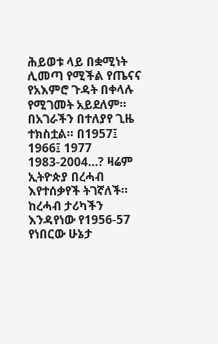ሕይወቱ ላይ በቋሚነት ሊመጣ የሚችል የጤናና የአእምሮ ጉዳት በቀላሉ የሚገመት አይደለም።
በአገራችን በተለያየ ጊዜ ተክስቷል። በ1957፤ 1966፤ 1977 1983-2004…? ዛሬም ኢትዮጵያ በረሓብ እየተሰቃየች ትገኛለች። ከረሓብ ታሪካችን እንዳየነው የ1956-57 የነበርው ሁኔታ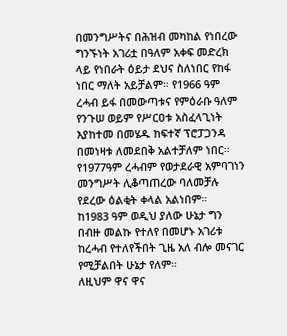በመንግሥትና በሕዝብ መካከል የነበረው ግንኙነት አገሪቷ በዓለም አቀፍ መድረክ ላይ የነበራት ዕይታ ደህና ስለነበር የከፋ ነበር ማለት አይቻልም። የ1966 ዓም ረሓብ ይፋ በመውጣቱና የምዕራቡ ዓለም የንጉሠ ወይም የሥርዐቱ አስፈላጊነት እያከተመ በመሄዱ ከፍተኛ ፕሮፓጋንዳ በመነዛቱ ለመደበቅ አልተቻለም ነበር። የ1977ዓም ረሓብም የወታደራዊ አምባገነን መንግሥት ሊቆጣጠረው ባለመቻሉ የደረው ዕልቂት ቀላል አልነበም።
ከ1983 ዓም ወዲህ ያለው ሁኔታ ግን በብዙ መልኩ የተለየ በመሆኑ አገሪቱ ከረሓብ የተለየችበት ጊዜ አለ ብሎ መናገር የሚቻልበት ሁኔታ የለም።
ለዚህም ዋና ዋና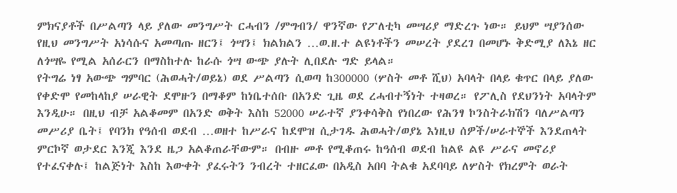ምክናያቶች በሥልጣን ላይ ያለው መንግሥት ርሓብን /ምግብን/ ዋንኛው የፖለቲካ መሣሪያ ማድረጉ ነው። ይህም ሣያንሰው የዚህ መንግሥት አነሳሱና አመጣጡ ዘርን፤ ጎሣን፤ ክልክልን …ወ.ዘ.ተ ልዩነቶችን መሠረት ያደረገ በመሆኑ ቅድሚያ ለእኔ ዘር ለጎሣዬ የሚል አሰራርን በማስከተሉ ከራሱ ጎሣ ውጭ ያሉት ሊበደሉ ግድ ይላል።
የትግሬ ነፃ አውጭ ግምባር (ሕወሓት/ወይኔ) ወደ ሥልጣን ሲወጣ ከ300000 (ሦስት መቶ ሺህ) አባላት በላይ ቁጥር በላይ ያለው የቀድሞ የመከላከያ ሠራዊት ደሞዙን በማቆም ከነቤተሰቡ በአንድ ጊዜ ወደ ረሓብተኝነት ተዛወረ። የፖሊስ የደህንነት አባላትም እንዲሁ። በዚህ ብቻ አልቆመም በአንድ ወቅት እስከ 52000 ሠራተኛ ያንቀሳቅስ የነበረው የሕንፃ ኮንስትራክሽን ባለሥልጣን መሥሪያ ቤት፤ የባንክ የዓሰብ ወደብ …ወዘተ ከሥራና ከደሞዝ ሲታገዱ ሕወሓት/ወያኔ እነዚህ ሰዎች/ሠራተኞች እንደጠላት ምርኮኛ ወታደር እንጂ እንደ ዜጋ አልቆጠራቸውም። በብዙ መቶ የሚቆጠሩ ከዓሰብ ወደብ ከልዩ ልዩ ሥራና መኖሪያ የተፈናቀሉ፤ ከልጅነት እስከ እውቀት ያፈሩትን ንብረት ተዘርፈው በአዲስ አበባ ትልቁ አደባባይ ለሦስት የክረምት ወራት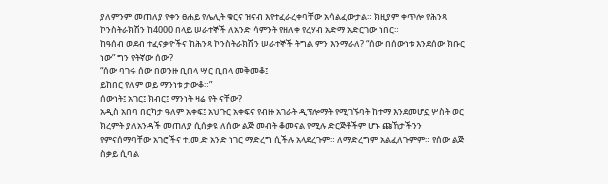ያለምንም መጠለያ የቀን ፀሐይ የሌሊት ቁርና ዝናብ እየተፈራረቀባቸው አሳልፈውታል። ክዚያም ቀጥሎ የሕንጻ ኮንስትራክሽን ከ4000 በላይ ሠራተኞች ለአንድ ሳምንት የዘለቀ የረሃብ አድማ አድርገው ነበር።
ከዓሰብ ወደብ ተፈናቃዮችና ከሕንጻ ኮንስትራክሽን ሠራተኞች ትግል ምን እንማራለ? “ሰው በሰውነቱ እንደሰው ክቡር ነው” ግን የትኛው ሰው?
“ሰው ባገሩ ሰው በወንዙ ቢበላ ሣር ቢበላ መቅመቆ፤
ይከበር የለም ወይ ማንነቱ ታውቆ።”
ሰውነት፤ አገር፤ ክብር፤ ማንነት ዛሬ የት ናቸው?
አዲስ አበባ በርካታ ዓለም አቀፍ፤ አህጉር አቀፍና የብዙ አገራት ዲፕሎማት የሚገኙባት ከተማ እንደመሆኗ ሦስት ወር ክረምት ያለአንዳች መጠለያ ሲሰቃዩ ለሰው ልጅ መብት ቆመናል የሚሉ ድርጅቶችም ሆኑ ጩኸታችንን የምናሰማባቸው አገሮችና ተ.መ.ድ አንድ ነገር ማድረግ ሲችሉ አላደረጉም። ለማድረግም አልፈለጉምም። የሰው ልጅ ስቃይ ሲባል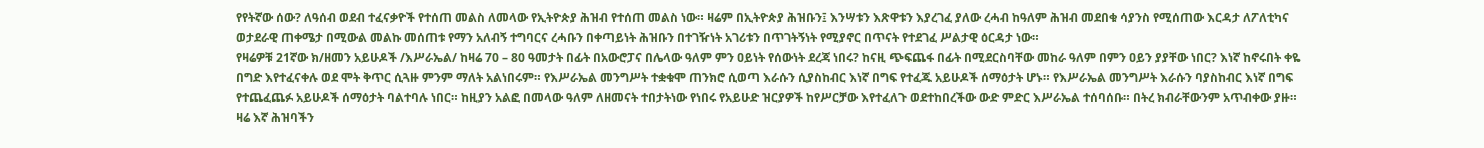የየትኛው ሰው? ለዓሰብ ወደብ ተፈናቃዮች የተሰጠ መልስ ለመላው የኢትዮጵያ ሕዝብ የተሰጠ መልስ ነው። ዛሬም በኢትዮጵያ ሕዝቡን፤ እንሣቱን እጽዋቱን እያረገፈ ያለው ረሓብ ከዓለም ሕዝብ መደበቁ ሳያንስ የሚሰጠው እርዳታ ለፖለቲካና ወታደራዊ ጠቀሜታ በሚውል መልኩ መሰጠቱ የማን አለብኝ ተግባርና ረሓቡን በቀጣይነት ሕዝቡን በተገዥነት አገሪቱን በጥገትኝነት የሚያኖር በጥናት የተደገፈ ሥልታዊ ዕርዳታ ነው።
የዛሬዎቹ 21ኛው ክ/ዘመን አይሁዶች /እሥራኤል/ ከዛሬ 70 – 80 ዓመታት በፊት በአውሮፓና በሌላው ዓለም ምን ዐይነት የሰውነት ደረጃ ነበሩ? ከናዚ ጭፍጨፋ በፊት በሚደርስባቸው መከራ ዓለም በምን ዐይን ያያቸው ነበር? እነኛ ከኖሩበት ቀዬ በግድ እየተፈናቀሉ ወደ ሞት ቅጥር ሲጓዙ ምንም ማለት አልነበሩም። የእሥራኤል መንግሥት ተቋቁሞ ጠንክሮ ሲወጣ እራሱን ሲያስከብር እነኛ በግፍ የተፈጁ አይሁዶች ሰማዕታት ሆኑ። የእሥራኤል መንግሥት እራሱን ባያስከብር እነኛ በግፍ የተጨፈጨፉ አይሁዶች ሰማዕታት ባልተባሉ ነበር። ከዚያን አልፎ በመላው ዓለም ለዘመናት ተበታትነው የነበሩ የአይሁድ ዝርያዎች ከየሥርቻው እየተፈለጉ ወደተከበረችው ውድ ምድር እሥራኤል ተሰባሰቡ። በትረ ክብራቸውንም አጥብቀው ያዙ።
ዛሬ እኛ ሕዝባችን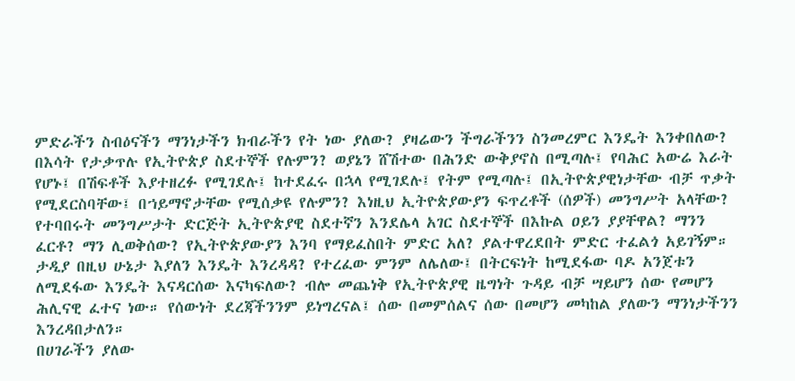ምድራችን ስብዕናችን ማንነታችን ክብራችን የት ነው ያለው? ያዛሬውን ችግራችንን ስንመረምር እንዴት እንቀበለው? በእሳት የታቃጥሉ የኢትዮጵያ ስደተኞች የሉምን? ወያኔን ሸሽተው በሕንድ ውቅያኖስ በሚጣሉ፤ የባሕር አውሬ እራት የሆኑ፤ በሽፍቶች እያተዘረፉ የሚገደሉ፤ ከተደፈሩ በኋላ የሚገደሉ፤ የትም የሚጣሉ፤ በኢትዮጵያዊነታቸው ብቻ ጥቃት የሚደርስባቸው፤ በኀይማኖታቸው የሚሰቃዩ የሉምን? እነዚህ ኢትዮጵያውያን ፍጥረቶች (ሰዎች) መንግሥት አላቸው? የተባበሩት መንግሥታት ድርጅት ኢትዮጵያዊ ስደተኛን እንደሌላ አገር ስደተኞች በእኩል ዐይን ያያቸዋል? ማንን ፈርቶ? ማን ሊወቅሰው? የኢትዮጵያውያን እንባ የማይፈስበት ምድር አለ? ያልተዋረደበት ምድር ተፈልጎ አይገኝም። ታዲያ በዚህ ሁኔታ እያለን እንዴት እንረዳዳ? የተረፈው ምንም ለሌለው፤ በትርፍነት ከሚደፋው ባዶ አንጀቱን ለሚደፋው እንዴት እናዳርሰው እናካፍለው? ብሎ መጨነቅ የኢትዮጵያዊ ዜግነት ጉዳይ ብቻ ሣይሆን ሰው የመሆን ሕሊናዊ ፈተና ነው። የሰውነት ደረጃችንንም ይነግረናል፤ ሰው በመምሰልና ሰው በመሆን መካከል ያለውን ማንነታችንን እንረዳበታለን።
በሀገራችን ያለው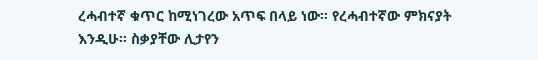ረሓብተኛ ቁጥር ከሚነገረው አጥፍ በላይ ነው። የረሓብተኛው ምክናያት እንዲሁ። ስቃያቸው ሊታየን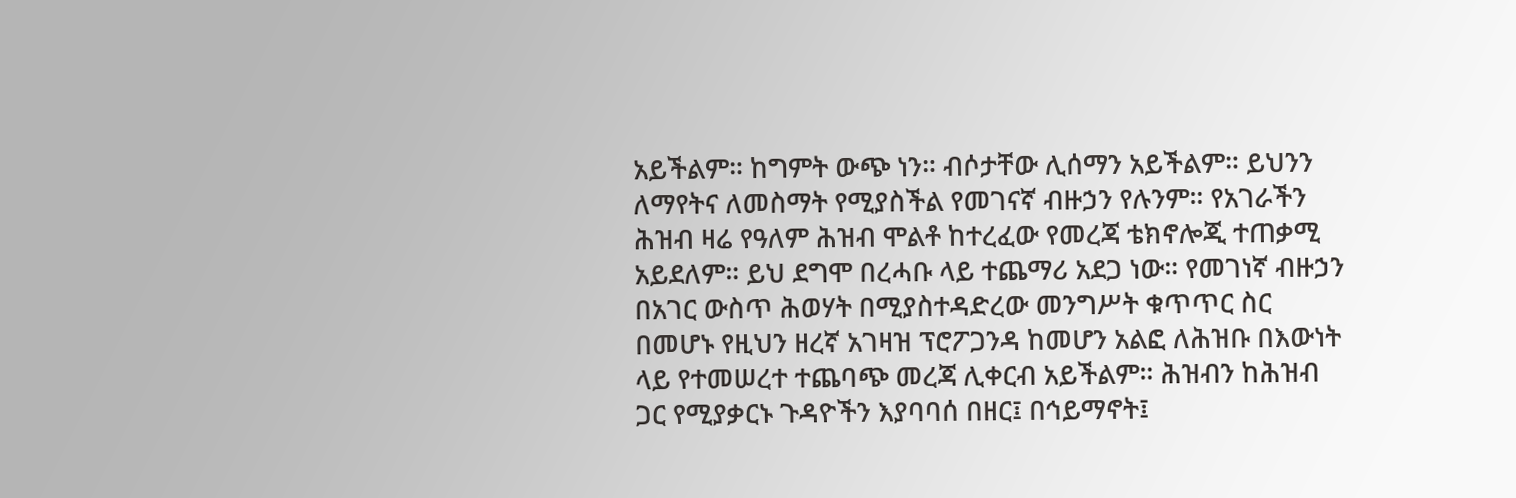አይችልም። ከግምት ውጭ ነን። ብሶታቸው ሊሰማን አይችልም። ይህንን ለማየትና ለመስማት የሚያስችል የመገናኛ ብዙኃን የሉንም። የአገራችን ሕዝብ ዛሬ የዓለም ሕዝብ ሞልቶ ከተረፈው የመረጃ ቴክኖሎጂ ተጠቃሚ አይደለም። ይህ ደግሞ በረሓቡ ላይ ተጨማሪ አደጋ ነው። የመገነኛ ብዙኃን በአገር ውስጥ ሕወሃት በሚያስተዳድረው መንግሥት ቁጥጥር ስር በመሆኑ የዚህን ዘረኛ አገዛዝ ፕሮፖጋንዳ ከመሆን አልፎ ለሕዝቡ በእውነት ላይ የተመሠረተ ተጨባጭ መረጃ ሊቀርብ አይችልም። ሕዝብን ከሕዝብ ጋር የሚያቃርኑ ጉዳዮችን እያባባሰ በዘር፤ በኅይማኖት፤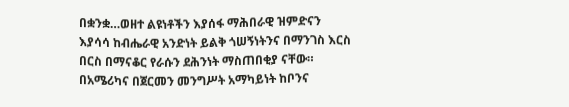በቋንቋ…ወዘተ ልዩነቶችን እያሰፋ ማሕበራዊ ዝምድናን እያሳሳ ከብሔራዊ አንድነት ይልቅ ጎሠኝነትንና በማንገስ እርስ በርስ በማናቆር የራሱን ደሕንነት ማስጠበቂያ ናቸው።
በአሜሪካና በጀርመን መንግሥት አማካይነት ከቦንና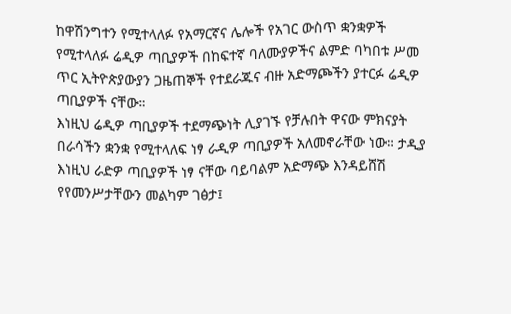ከዋሽንግተን የሚተላለፉ የአማርኛና ሌሎች የአገር ውስጥ ቋንቋዎች የሚተላለፉ ሬዲዎ ጣቢያዎች በከፍተኛ ባለሙያዎችና ልምድ ባካበቱ ሥመ ጥር ኢትዮጵያውያን ጋዜጠኞች የተደራጁና ብዙ አድማጮችን ያተርፉ ሬዲዎ ጣቢያዎች ናቸው።
እነዚህ ሬዲዎ ጣቢያዎች ተደማጭነት ሊያገኙ የቻሉበት ዋናው ምክናያት በራሳችን ቋንቋ የሚተላለፍ ነፃ ራዲዎ ጣቢያዎች አለመኖራቸው ነው። ታዲያ እነዚህ ራድዎ ጣቢያዎች ነፃ ናቸው ባይባልም አድማጭ እንዳይሸሽ የየመንሥታቸውን መልካም ገፅታ፤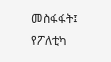መስፋፋት፤ የፖለቲካ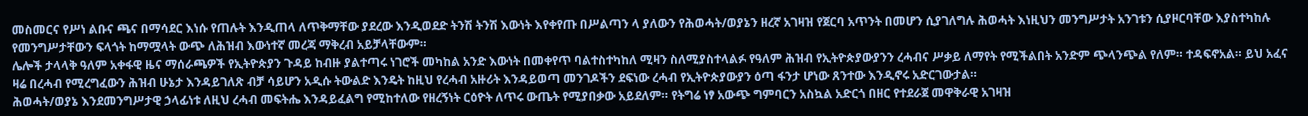መስመርና የሥነ ልቡና ጫና በማሳደር እነሱ የጠሉት እንዲጠላ ለጥቅማቸው ያደረው እንዲወደድ ትንሽ ትንሽ እውነት እየቀየጡ በሥልጣን ላ ያለውን የሕወሓት/ወያኔን ዘረኛ አገዛዝ የጀርባ አጥንት በመሆን ሲያገለግሉ ሕወሓት እነዚህን መንግሥታት አንገቱን ሲያዞርባቸው እያስተካከሉ የመንግሥታቸውን ፍላጎት ከማሟላት ውጭ ለሕዝብ እውነተኛ መረጃ ማቅረብ አይቻላቸውም።
ሌሎች ታላላቅ ዓለም አቀፋዊ ዜና ማሰራጫዎች የኢትዮጵያን ጉዳይ ከብዙ ያልተጣሩ ነገሮች መካከል አንድ እውነት በመቀየጥ ባልተስተካከለ ሚዛን ስለሚያስተላልፉ የዓለም ሕዝብ የኢትዮጵያውያንን ረሓብና ሥቃይ ለማየት የሚችልበት አንድም ጭላንጭል የለም። ተዳፍኖአል። ይህ አፈና ዛሬ በረሓብ የሚረግፈውን ሕዝብ ሁኔታ እንዳይገለጽ ብቻ ሳይሆን አዲሱ ትውልድ እንዴት ከዚህ የረሓብ አዙሪት እንዳይወጣ መንገዶችን ደፍነው ረሓብ የኢትዮጵያውያን ዕጣ ፋንታ ሆነው ጸንተው እንዲኖሩ አድርገውታል።
ሕወሓት/ወያኔ እንደመንግሥታዊ ኃላፊነቱ ለዚህ ረሓብ መፍትሔ እንዳይፈልግ የሚከተለው የዘረኝነት ርዕዮት ለጥሩ ውጤት የሚያበቃው አይደለም። የትግሬ ነፃ አውጭ ግምባርን አስኳል አድርጎ በዘር የተደራጀ መዋቅራዊ አገዛዝ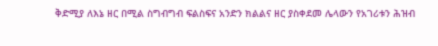ቅድሚያ ለእኔ ዘር በሚል ስግብግብ ፍልስፍና አንድን ክልልና ዘር ያስቀደመ ሌላውን የአገሪቱን ሕዝብ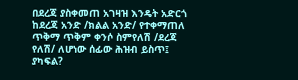በደረጃ ያስቀመጠ አገዛዝ እንዴት አድርጎ ከደረጃ አንድ /ክልል አንድ/ የተቀማጠለ ጥቅማ ጥቅም ቀንሶ ስምየለሽ /ደረጃ የለሽ/ ለሆነው ሰፊው ሕዝብ ይስጥ፤ ያካፍል?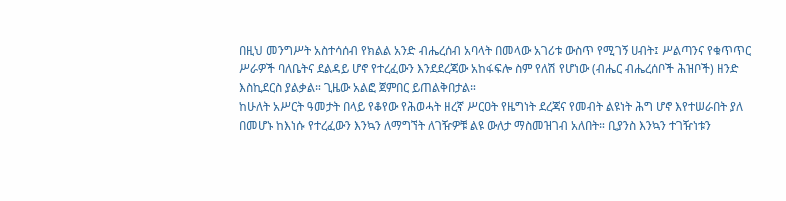በዚህ መንግሥት አስተሳሰብ የክልል አንድ ብሔረሰብ አባላት በመላው አገሪቱ ውስጥ የሚገኝ ሀብት፤ ሥልጣንና የቁጥጥር ሥራዎች ባለቤትና ደልዳይ ሆኖ የተረፈውን እንደደረጃው አከፋፍሎ ስም የለሽ የሆነው (ብሔር ብሔረሰቦች ሕዝቦች) ዘንድ እስኪደርስ ያልቃል። ጊዜው አልፎ ጀምበር ይጠልቅበታል።
ከሁለት አሥርት ዓመታት በላይ የቆየው የሕወሓት ዘረኛ ሥርዐት የዜግነት ደረጃና የመብት ልዩነት ሕግ ሆኖ እየተሠራበት ያለ በመሆኑ ከእነሱ የተረፈውን እንኳን ለማግኘት ለገዥዎቹ ልዩ ውለታ ማስመዝገብ አለበት። ቢያንስ እንኳን ተገዥነቱን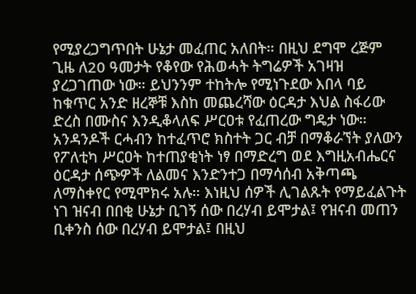የሚያረጋግጥበት ሁኔታ መፈጠር አለበት። በዚህ ደግሞ ረጅም ጊዜ ለ20 ዓመታት የቆየው የሕወሓት ትግሬዎች አገዛዝ ያረጋገጠው ነው። ይህንንም ተከትሎ የሚነጉደው እበላ ባይ ከቁጥር አንድ ዘረኞቹ እስከ መጨረሻው ዕርዳታ እህል ስፋሪው ድረስ በሙስና እንዲቆላለፍ ሥርዐቱ የፈጠረው ግዴታ ነው።
አንዳንዶች ርሓብን ከተፈጥሮ ክስተት ጋር ብቻ በማቆራኘት ያለውን የፖለቲካ ሥርዐት ከተጠያቂነት ነፃ በማድረግ ወደ እግዚአብሔርና ዕርዳታ ሰጭዎች ለልመና እንድንተጋ በማሳሰብ አቅጣጫ ለማስቀየር የሚሞክሩ አሉ። እነዚህ ሰዎች ሊገልጹት የማይፈልጉት ነገ ዝናብ በበቂ ሁኔታ ቢገኝ ሰው በረሃብ ይሞታል፤ የዝናብ መጠን ቢቀንስ ሰው በረሃብ ይሞታል፤ በዚህ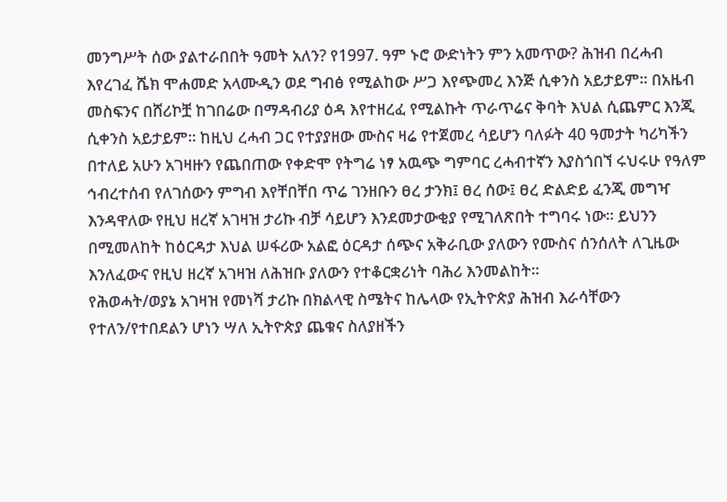መንግሥት ሰው ያልተራበበት ዓመት አለን? የ1997. ዓም ኑሮ ውድነትን ምን አመጥው? ሕዝብ በረሓብ እየረገፈ ሼክ ሞሐመድ አላሙዲን ወደ ግብፅ የሚልከው ሥጋ እየጭመረ እንጅ ሲቀንስ አይታይም። በአዜብ መስፍንና በሸሪኮቿ ከገበሬው በማዳብሪያ ዕዳ እየተዘረፈ የሚልኩት ጥራጥሬና ቅባት እህል ሲጨምር እንጂ ሲቀንስ አይታይም። ከዚህ ረሓብ ጋር የተያያዘው ሙስና ዛሬ የተጀመረ ሳይሆን ባለፉት 40 ዓመታት ካሪካችን በተለይ አሁን አገዛዙን የጨበጠው የቀድሞ የትግሬ ነፃ አዉጭ ግምባር ረሓብተኛን እያስጎበኘ ሩህሩሁ የዓለም ኅብረተሰብ የለገሰውን ምግብ እየቸበቸበ ጥሬ ገንዘቡን ፀረ ታንክ፤ ፀረ ሰው፤ ፀረ ድልድይ ፈንጂ መግዣ እንዳዋለው የዚህ ዘረኛ አገዛዝ ታሪኩ ብቻ ሳይሆን እንደመታውቂያ የሚገለጽበት ተግባሩ ነው። ይህንን በሚመለከት ከዕርዳታ እህል ሠፋሪው አልፎ ዕርዳታ ሰጭና አቅራቢው ያለውን የሙስና ሰንሰለት ለጊዜው እንለፈውና የዚህ ዘረኛ አገዛዝ ለሕዝቡ ያለውን የተቆርቋሪነት ባሕሪ እንመልከት።
የሕወሓት/ወያኔ አገዛዝ የመነሻ ታሪኩ በክልላዊ ስሜትና ከሌላው የኢትዮጵያ ሕዝብ እራሳቸውን የተለን/የተበደልን ሆነን ሣለ ኢትዮጵያ ጨቁና ስለያዘችን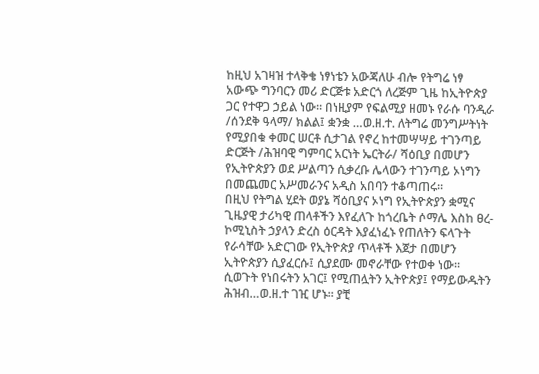ከዚህ አገዛዝ ተላቅቄ ነፃነቴን አውጃለሁ ብሎ የትግሬ ነፃ አውጭ ግንባርን መሪ ድርጅቱ አድርጎ ለረጅም ጊዜ ከኢትዮጵያ ጋር የተዋጋ ኃይል ነው። በነዚያም የፍልሚያ ዘመኑ የራሱ ባንዲራ /ሰንደቅ ዓላማ/ ክልል፤ ቋንቋ …ወ.ዘ.ተ. ለትግሬ መንግሥትነት የሚያበቁ ቀመር ሠርቶ ሲታገል የኖረ ከተመሣሣይ ተገንጣይ ድርጅት /ሕዝባዊ ግምባር አርነት ኤርትራ/ ሻዕቢያ በመሆን የኢትዮጵያን ወደ ሥልጣን ሲቃረቡ ሌላውን ተገንጣይ ኦነግን በመጨመር አሥመራንና አዲስ አበባን ተቆጣጠሩ።
በዚህ የትግል ሂደት ወያኔ ሻዕቢያና ኦነግ የኢትዮጵያን ቋሚና ጊዜያዊ ታሪካዊ ጠላቶችን እየፈለጉ ከጎረቤት ሶማሌ እስከ ፀረ-ኮሚኒስት ኃያላን ድረስ ዕርዳት እያፈነፈኑ የጠለትን ፍላጉት የራሳቸው አድርገው የኢትዮጵያ ጥላቶች እጀታ በመሆን ኢትዮጵያን ሲያፈርሱ፤ ሲያደሙ መኖራቸው የተወቀ ነው። ሲወጉት የነበሩትን አገር፤ የሚጠሏትን ኢትዮጵያ፤ የማይውዱትን ሕዝብ…ወ.ዘ.ተ ገዢ ሆኑ። ያቺ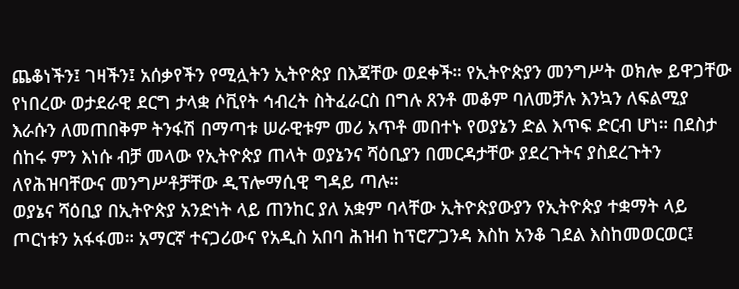ጨቆነችን፤ ገዛችን፤ አሰቃየችን የሚሏትን ኢትዮጵያ በእጃቸው ወደቀች። የኢትዮጵያን መንግሥት ወክሎ ይዋጋቸው የነበረው ወታደራዊ ደርግ ታላቋ ሶቪየት ኅብረት ስትፈራርስ በግሉ ጸንቶ መቆም ባለመቻሉ እንኳን ለፍልሚያ እራሱን ለመጠበቅም ትንፋሽ በማጣቱ ሠራዊቱም መሪ አጥቶ መበተኑ የወያኔን ድል እጥፍ ድርብ ሆነ። በደስታ ሰከሩ ምን እነሱ ብቻ መላው የኢትዮጵያ ጠላት ወያኔንና ሻዕቢያን በመርዳታቸው ያደረጉትና ያስደረጉትን ለየሕዝባቸውና መንግሥቶቻቸው ዲፕሎማሲዊ ግዳይ ጣሉ።
ወያኔና ሻዕቢያ በኢትዮጵያ አንድነት ላይ ጠንከር ያለ አቋም ባላቸው ኢትዮጵያውያን የኢትዮጵያ ተቋማት ላይ ጦርነቱን አፋፋመ። አማርኛ ተናጋሪውና የአዲስ አበባ ሕዝብ ከፕሮፖጋንዳ እስከ አንቆ ገደል እስከመወርወር፤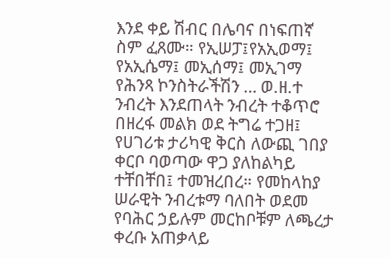እንደ ቀይ ሽብር በሌባና በነፍጠኛ ስም ፈጸሙ። የኢሠፓ፤የአኢወማ፤ የአኢሴማ፤ መኢሰማ፤ መኢገማ የሕንጻ ኮንስትራችሽን … ወ.ዘ.ተ ንብረት እንደጠላት ንብረት ተቆጥሮ በዘረፋ መልክ ወደ ትግሬ ተጋዘ፤ የሀገሪቱ ታሪካዊ ቅርስ ለውጪ ገበያ ቀርቦ ባወጣው ዋጋ ያለከልካይ ተቸበቸበ፤ ተመዝረበረ። የመከላከያ ሠራዊት ንብረቱማ ባለበት ወደመ የባሕር ኃይሉም መርከቦቹም ለጫረታ ቀረቡ አጠቃላይ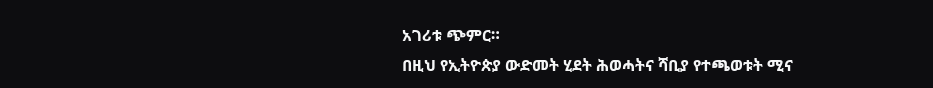አገሪቱ ጭምር።
በዚህ የኢትዮጵያ ውድመት ሂደት ሕወሓትና ሻቢያ የተጫወቱት ሚና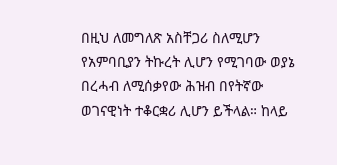በዚህ ለመግለጽ አስቸጋሪ ስለሚሆን የአምባቢያን ትኩረት ሊሆን የሚገባው ወያኔ በረሓብ ለሚሰቃየው ሕዝብ በየትኛው ወገናዊነት ተቆርቋሪ ሊሆን ይችላል። ከላይ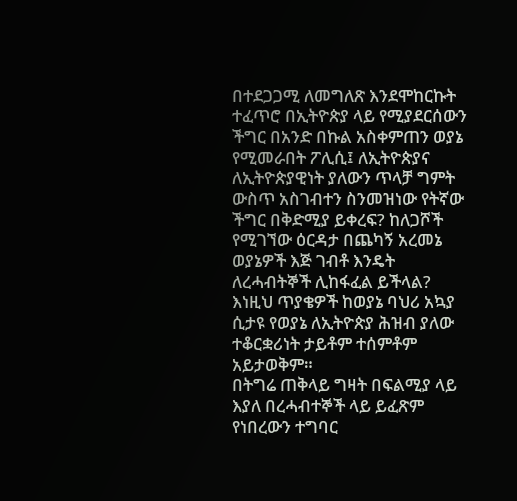በተደጋጋሚ ለመግለጽ እንደሞከርኩት ተፈጥሮ በኢትዮጵያ ላይ የሚያደርሰውን ችግር በአንድ በኩል አስቀምጠን ወያኔ የሚመራበት ፖሊሲ፤ ለኢትዮጵያና ለኢትዮጵያዊነት ያለውን ጥላቻ ግምት ውስጥ አስገብተን ስንመዝነው የትኛው ችግር በቅድሚያ ይቀረፍ? ከለጋሾች የሚገኘው ዕርዳታ በጨካኝ አረመኔ ወያኔዎች እጅ ገብቶ እንዴት ለረሓብትኞች ሊከፋፈል ይችላል? እነዚህ ጥያቄዎች ከወያኔ ባህሪ አኳያ ሲታዩ የወያኔ ለኢትዮጵያ ሕዝብ ያለው ተቆርቋሪነት ታይቶም ተሰምቶም አይታወቅም።
በትግሬ ጠቅላይ ግዛት በፍልሚያ ላይ እያለ በረሓብተኞች ላይ ይፈጽም የነበረውን ተግባር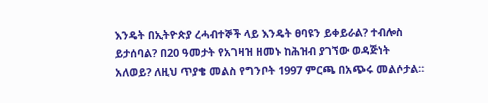እንዴት በኢትዮጵያ ረሓብተኞች ላይ እንዴት ፀባዩን ይቀይራል? ተብሎስ ይታሰባል? በ20 ዓመታት የአገዛዝ ዘመኑ ከሕዝብ ያገኘው ወዳጅነት አለወይ? ለዚህ ጥያቄ መልስ የግንቦት 1997 ምርጫ በአጭሩ መልሶታል።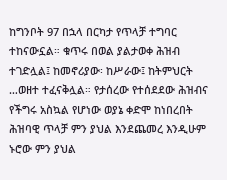ከግንቦት 97 በኋላ በርካታ የጥላቻ ተግባር ተከናውኗል። ቁጥሩ በወል ያልታወቀ ሕዝብ ተገድሏል፤ ከመኖሪያው፡ ከሥራው፤ ከትምህርት …ወዘተ ተፈናቅሏል። የታሰረው የተሰደደው ሕዝብና የችግሩ አስኳል የሆነው ወያኔ ቀድሞ ከነበረበት ሕዝባዊ ጥላቻ ምን ያህል እንደጨመረ እንዲሁም ኑሮው ምን ያህል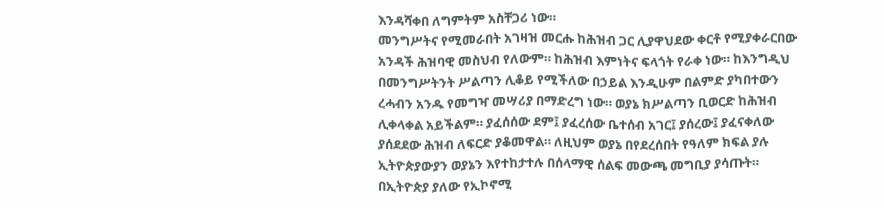እንዳሻቀበ ለግምትም አስቸጋሪ ነው።
መንግሥትና የሚመራበት አገዛዝ መርሑ ከሕዝብ ጋር ሊያዋህደው ቀርቶ የሚያቀራርበው አንዳች ሕዝባዊ መስህብ የለውም። ከሕዝብ እምነትና ፍላጎት የራቀ ነው። ከእንግዲህ በመንግሥትንት ሥልጣን ሊቆይ የሚችለው በኃይል እንዲሁም በልምድ ያካበተውን ረሓብን አንዱ የመግዣ መሣሪያ በማድረግ ነው። ወያኔ ክሥልጣን ቢወርድ ከሕዝብ ሊቀላቀል አይችልም። ያፈሰሰው ደም፤ ያፈረሰው ቤተሰብ አገር፤ ያሰረው፤ ያፈናቀለው ያሰደደው ሕዝብ ለፍርድ ያቆመዋል። ለዚህም ወያኔ በየደረሰበት የዓለም ክፍል ያሉ ኢትዮጵያውያን ወያኔን እየተከታተሉ በሰላማዊ ሰልፍ መውጫ መግቢያ ያሳጡት።
በኢትዮጵያ ያለው የኢኮኖሚ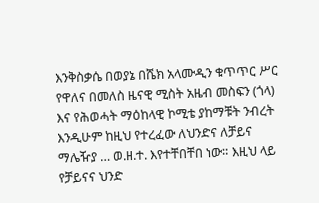እንቅስቃሴ በወያኔ በሼክ አላሙዲን ቁጥጥር ሥር የዋለና በመለስ ዜናዊ ሚስት አዜብ መስፍን (ጎላ) እና የሕወሓት ማዕከላዊ ኮሚቴ ያከማቹት ንብረት እንዲሁም ከዚህ የተረፈው ለህንድና ለቻይና ማሌዥያ … ወ.ዘ.ተ. እየተቸበቸበ ነው። እዚህ ላይ የቻይናና ህንድ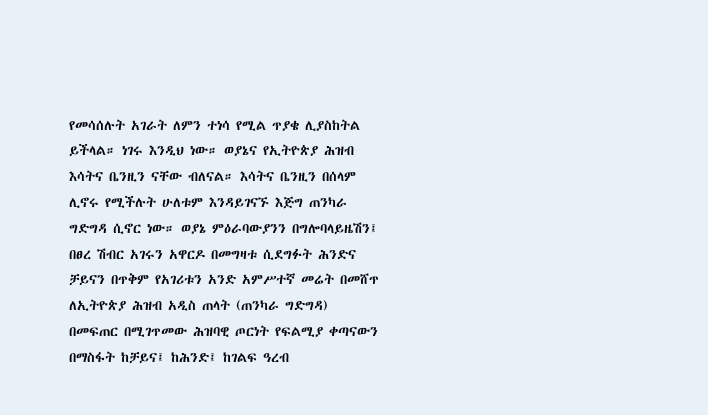የመሳሰሉት አገራት ለምን ተነሳ የሚል ጥያቄ ሊያስከትል ይችላል። ነገሩ እንዲህ ነው። ወያኔና የኢትዮጵያ ሕዝብ እሳትና ቤንዚን ናቸው ብለናል። እሳትና ቤንዚን በሰላም ሊኖሩ የሚችሉት ሁለቱም እንዳይገናኙ እጅግ ጠንካራ ግድግዳ ሲኖር ነው። ወያኔ ምዕራባውያንን በግሎባላይዜሽን፤ በፀረ ሽብር አገሩን አዋርዶ በመግዛቱ ሲደግፉት ሕንድና ቻይናን በጥቅም የአገሪቱን አንድ አምሥተኛ መሬት በመሸጥ ለኢትዮጵያ ሕዝብ አዲስ ጠላት (ጠንካራ ግድግዳ) በመፍጠር በሚገጥመው ሕዝባዊ ጦርነት የፍልሚያ ቀጣናውን በማስፋት ከቻይና፤ ከሕንድ፤ ከገልፍ ዓረብ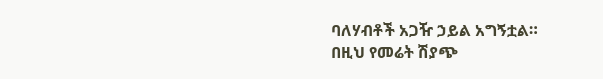ባለሃብቶች አጋዥ ኃይል አግኝቷል።
በዚህ የመሬት ሽያጭ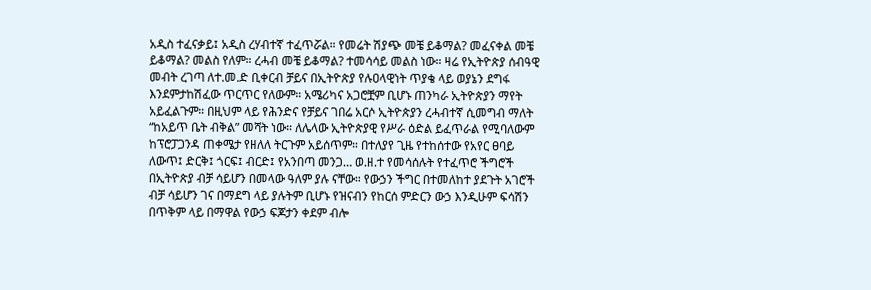አዲስ ተፈናቃይ፤ አዲስ ረሃብተኛ ተፈጥሯል። የመሬት ሽያጭ መቼ ይቆማል? መፈናቀል መቼ ይቆማል? መልስ የለም። ረሓብ መቼ ይቆማል? ተመሳሳይ መልስ ነው። ዛሬ የኢትዮጵያ ሰብዓዊ መብት ረገጣ ለተ.መ.ድ ቢቀርብ ቻይና በኢትዮጵያ የሉዐላዊነት ጥያቄ ላይ ወያኔን ደግፋ እንደምታከሽፈው ጥርጥር የለውም። አሜሪካና አጋሮቿም ቢሆኑ ጠንካራ ኢትዮጵያን ማየት አይፈልጉም። በዚህም ላይ የሕንድና የቻይና ገበሬ አርሶ ኢትዮጵያን ረሓብተኛ ሲመግብ ማለት “ከአይጥ ቤት ብቅል” መሻት ነው። ለሌላው ኢትዮጵያዊ የሥራ ዕድል ይፈጥራል የሚባለውም ከፕሮፓጋንዳ ጠቀሜታ የዘለለ ትርጉም አይሰጥም። በተለያየ ጊዜ የተከሰተው የአየር ፀባይ ለውጥ፤ ድርቅ፤ ጎርፍ፤ ብርድ፤ የአንበጣ መንጋ… ወ.ዘ.ተ የመሳሰሉት የተፈጥሮ ችግሮች በኢትዮጵያ ብቻ ሳይሆን በመላው ዓለም ያሉ ናቸው። የውኃን ችግር በተመለከተ ያደጉት አገሮች ብቻ ሳይሆን ገና በማደግ ላይ ያሉትም ቢሆኑ የዝናብን የከርሰ ምድርን ውኃ እንዲሁም ፍሳሽን በጥቅም ላይ በማዋል የውኃ ፍጆታን ቀደም ብሎ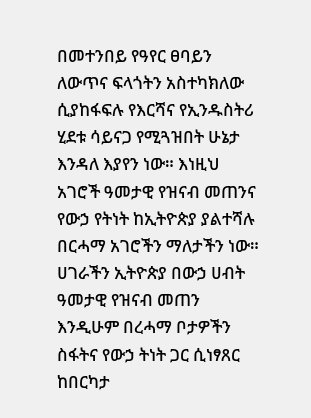በመተንበይ የዓየር ፀባይን ለውጥና ፍላጎትን አስተካክለው ሲያከፋፍሉ የእርሻና የኢንዱስትሪ ሂደቱ ሳይናጋ የሚጓዝበት ሁኔታ እንዳለ እያየን ነው። እነዚህ አገሮች ዓመታዊ የዝናብ መጠንና የውኃ የትነት ከኢትዮጵያ ያልተሻሉ በርሓማ አገሮችን ማለታችን ነው።
ሀገራችን ኢትዮጵያ በውኃ ሀብት ዓመታዊ የዝናብ መጠን እንዲሁም በረሓማ ቦታዎችን ስፋትና የውኃ ትነት ጋር ሲነፃጸር ከበርካታ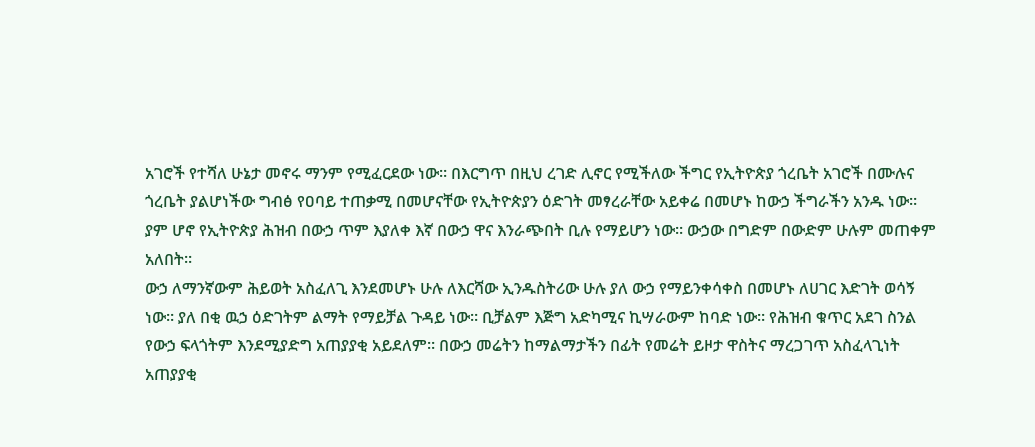አገሮች የተሻለ ሁኔታ መኖሩ ማንም የሚፈርደው ነው። በእርግጥ በዚህ ረገድ ሊኖር የሚችለው ችግር የኢትዮጵያ ጎረቤት አገሮች በሙሉና ጎረቤት ያልሆነችው ግብፅ የዐባይ ተጠቃሚ በመሆናቸው የኢትዮጵያን ዕድገት መፃረራቸው አይቀሬ በመሆኑ ከውኃ ችግራችን አንዱ ነው። ያም ሆኖ የኢትዮጵያ ሕዝብ በውኃ ጥም እያለቀ እኛ በውኃ ዋና እንራጭበት ቢሉ የማይሆን ነው። ውኃው በግድም በውድም ሁሉም መጠቀም አለበት።
ውኃ ለማንኛውም ሕይወት አስፈለጊ እንደመሆኑ ሁሉ ለእርሻው ኢንዱስትሪው ሁሉ ያለ ውኃ የማይንቀሳቀስ በመሆኑ ለሀገር እድገት ወሳኝ ነው። ያለ በቂ ዉኃ ዕድገትም ልማት የማይቻል ጉዳይ ነው። ቢቻልም እጅግ አድካሚና ኪሣራውም ከባድ ነው። የሕዝብ ቁጥር አደገ ስንል የውኃ ፍላጎትም እንደሚያድግ አጠያያቂ አይደለም። በውኃ መሬትን ከማልማታችን በፊት የመሬት ይዞታ ዋስትና ማረጋገጥ አስፈላጊነት አጠያያቂ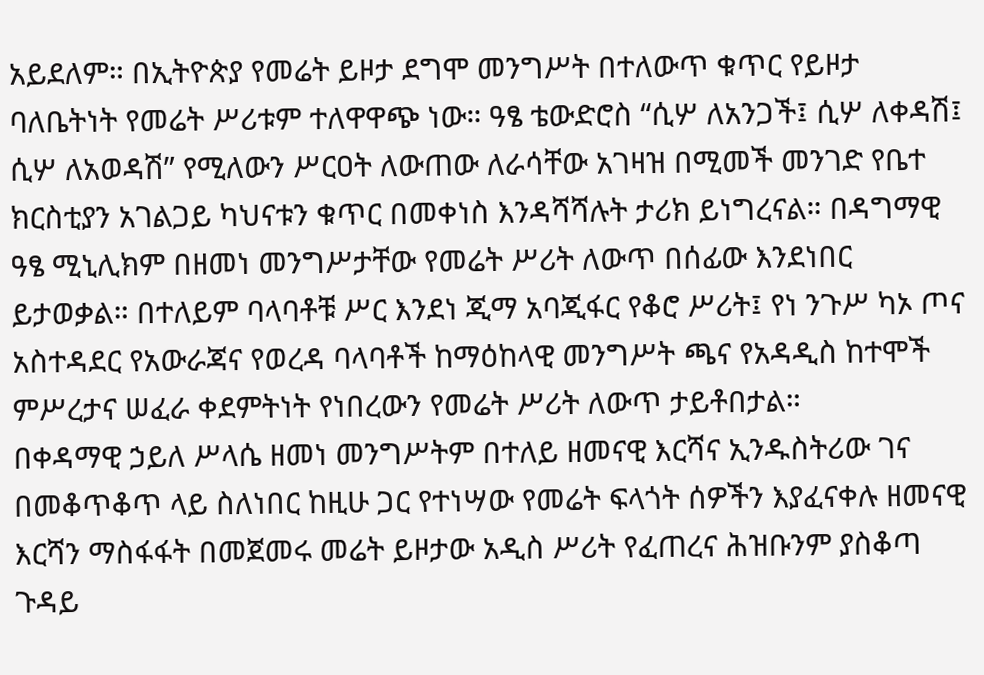አይደለም። በኢትዮጵያ የመሬት ይዞታ ደግሞ መንግሥት በተለውጥ ቁጥር የይዞታ ባለቤትነት የመሬት ሥሪቱም ተለዋዋጭ ነው። ዓፄ ቴውድሮስ “ሲሦ ለአንጋች፤ ሲሦ ለቀዳሽ፤ ሲሦ ለአወዳሽ” የሚለውን ሥርዐት ለውጠው ለራሳቸው አገዛዝ በሚመች መንገድ የቤተ ክርስቲያን አገልጋይ ካህናቱን ቁጥር በመቀነስ እንዳሻሻሉት ታሪክ ይነግረናል። በዳግማዊ ዓፄ ሚኒሊክም በዘመነ መንግሥታቸው የመሬት ሥሪት ለውጥ በሰፊው እንደነበር ይታወቃል። በተለይም ባላባቶቹ ሥር እንደነ ጂማ አባጂፋር የቆሮ ሥሪት፤ የነ ንጉሥ ካኦ ጦና አስተዳደር የአውራጃና የወረዳ ባላባቶች ከማዕከላዊ መንግሥት ጫና የአዳዲስ ከተሞች ምሥረታና ሠፈራ ቀደምትነት የነበረውን የመሬት ሥሪት ለውጥ ታይቶበታል።
በቀዳማዊ ኃይለ ሥላሴ ዘመነ መንግሥትም በተለይ ዘመናዊ እርሻና ኢንዱስትሪው ገና በመቆጥቆጥ ላይ ስለነበር ከዚሁ ጋር የተነሣው የመሬት ፍላጎት ሰዎችን እያፈናቀሉ ዘመናዊ እርሻን ማስፋፋት በመጀመሩ መሬት ይዞታው አዲስ ሥሪት የፈጠረና ሕዝቡንም ያስቆጣ ጉዳይ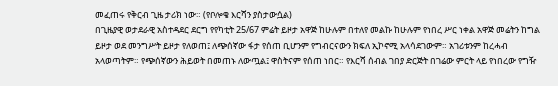መፈጠሩ የቅርብ ጊዜ ታሪክ ነው። (የቦሎቄ እርሻን ያስታውሷል)
በጊዜያዊ ወታደራዊ አስተዳደር ደርግ የየካቲት 25/67 ምሬት ይዞታ አዋጅ ከሁሉም በተለየ መልኩ ከሁሉም የነበረ ሥር ነቀል አዋጅ መሬትን ከግል ይዞታ ወደ መንግሥት ይዞታ የለወጠ፤ ለጭሰኛው ፋታ የሰጠ ቢሆንም የግብርናውን ክፍለ ኢኮኖሚ አላሳደገውም። አገሪቱንም ከረሓብ አላወጣትም። የጭሰኛውን ሕይወት በመጠኑ ለውጧል፤ ዋስትናም የሰጠ ነበር። የእርሻ ሰብል ገበያ ድርጅት በገሬው ምርት ላይ የነበረው የግዥ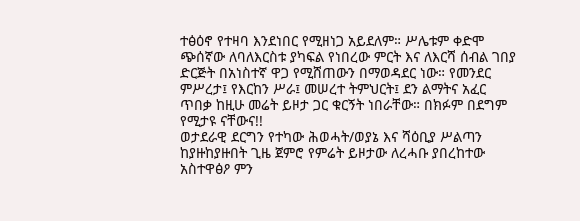ተፅዕኖ የተዛባ እንደነበር የሚዘነጋ አይደለም። ሥሌቱም ቀድሞ ጭሰኛው ለባለእርስቱ ያካፍል የነበረው ምርት እና ለእርሻ ሰብል ገበያ ድርጅት በአነስተኛ ዋጋ የሚሸጠውን በማወዳደር ነው። የመንደር ምሥረታ፤ የእርከን ሥራ፤ መሠረተ ትምህርት፤ ደን ልማትና አፈር ጥበቃ ከዚሁ መሬት ይዞታ ጋር ቁርኝት ነበራቸው። በክፉም በደግም የሚታዩ ናቸውና!!
ወታደራዊ ደርግን የተካው ሕወሓት/ወያኔ እና ሻዕቢያ ሥልጣን ከያዙከያዙበት ጊዜ ጀምሮ የምሬት ይዞታው ለረሓቡ ያበረከተው አስተዋፅዖ ምን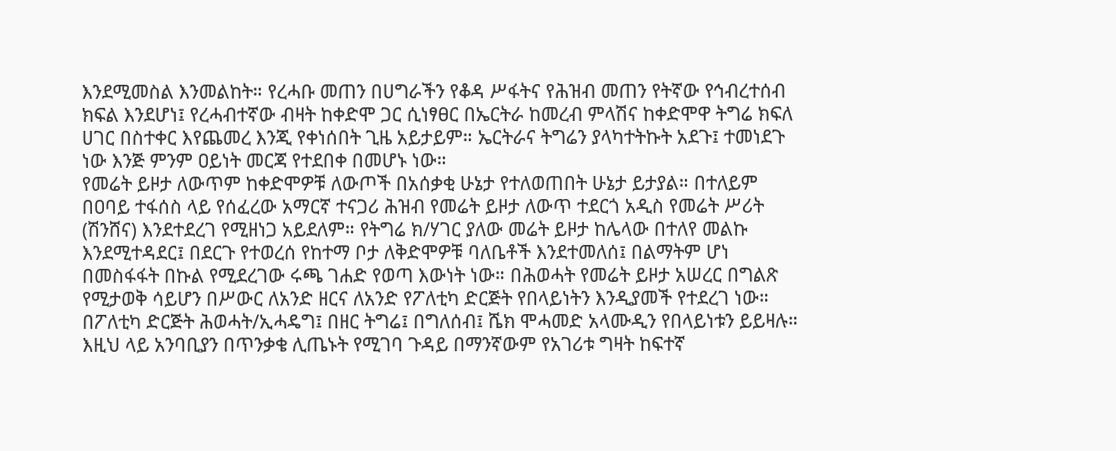እንደሚመስል እንመልከት። የረሓቡ መጠን በሀግራችን የቆዳ ሥፋትና የሕዝብ መጠን የትኛው የኅብረተሰብ ክፍል እንደሆነ፤ የረሓብተኛው ብዛት ከቀድሞ ጋር ሲነፃፀር በኤርትራ ከመረብ ምላሽና ከቀድሞዋ ትግሬ ክፍለ ሀገር በስተቀር እየጨመረ እንጂ የቀነሰበት ጊዜ አይታይም። ኤርትራና ትግሬን ያላካተትኩት አደጉ፤ ተመነደጉ ነው እንጅ ምንም ዐይነት መርጃ የተደበቀ በመሆኑ ነው።
የመሬት ይዞታ ለውጥም ከቀድሞዎቹ ለውጦች በአሰቃቂ ሁኔታ የተለወጠበት ሁኔታ ይታያል። በተለይም በዐባይ ተፋሰስ ላይ የሰፈረው አማርኛ ተናጋሪ ሕዝብ የመሬት ይዞታ ለውጥ ተደርጎ አዲስ የመሬት ሥሪት (ሽንሸና) እንደተደረገ የሚዘነጋ አይደለም። የትግሬ ክ/ሃገር ያለው መሬት ይዞታ ከሌላው በተለየ መልኩ እንደሚተዳደር፤ በደርጉ የተወረሰ የከተማ ቦታ ለቅድሞዎቹ ባለቤቶች እንደተመለሰ፤ በልማትም ሆነ በመስፋፋት በኩል የሚደረገው ሩጫ ገሐድ የወጣ እውነት ነው። በሕወሓት የመሬት ይዞታ አሠረር በግልጽ የሚታወቅ ሳይሆን በሥውር ለአንድ ዘርና ለአንድ የፖለቲካ ድርጅት የበላይነትን እንዲያመች የተደረገ ነው። በፖለቲካ ድርጅት ሕወሓት/ኢሓዴግ፤ በዘር ትግሬ፤ በግለሰብ፤ ሼክ ሞሓመድ አላሙዲን የበላይነቱን ይይዛሉ። እዚህ ላይ አንባቢያን በጥንቃቄ ሊጤኑት የሚገባ ጉዳይ በማንኛውም የአገሪቱ ግዛት ከፍተኛ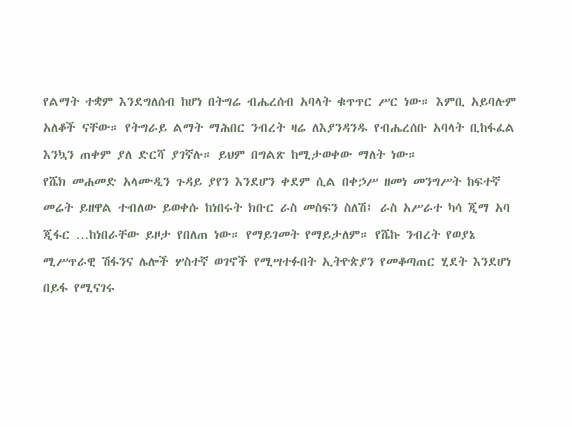የልማት ተቋም እንደግለሰብ ከሆነ በትግሬ ብሔረሰብ አባላት ቁጥጥር ሥር ነው። እምቢ አይባሉም አለቆች ናቸው። የትግራይ ልማት ማሕበር ንብረት ዛሬ ለእያንዳንዱ የብሔረሰቡ አባላት ቢከፋፈል እንኳን ጠቀም ያለ ድርሻ ያገኛሉ። ይህም በግልጽ ከሚታወቀው ማለት ነው።
የሼክ መሐመድ አላሙዲን ጉዳይ ያየን እንደሆን ቀደም ሲል በቀኃሥ ዘመነ መንግሥት ከፍተኛ መሬት ይዘዋል ተብለው ይወቀሱ ከነበሩት ክቡር ራስ መስፍን ስለሽ፤ ራስ አሥራተ ካሳ ጂማ አባ ጂፋር …ከነበራቸው ይዞታ የበለጠ ነው። የማይገመት የማይታለም። የሼኩ ንብረት የወያኔ ሚሥጥራዊ ሽፋንና ሌሎች ሦስተኛ ወገኖች የሚሣተፉበት ኢትዮጵያን የመቆጣጠር ሂደት እንደሆነ በይፋ የሚናገሩ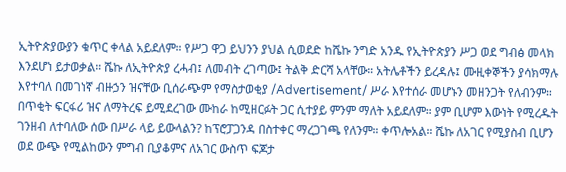ኢትዮጵያውያን ቁጥር ቀላል አይደለም። የሥጋ ዋጋ ይህንን ያህል ሲወደድ ከሼኩ ንግድ አንዱ የኢትዮጵያን ሥጋ ወደ ግብፅ መላክ እንደሆነ ይታወቃል። ሼኩ ለኢትዮጵያ ረሓብ፤ ለመብት ረገጣው፤ ትልቅ ድርሻ አላቸው። አትሌቶችን ይረዳሉ፤ ሙዚቀኞችን ያሳክማሉ እየተባለ በመገነኛ ብዙኃን ዝናቸው ቢሰራጭም የማስታወቂያ /Advertisement/ ሥራ እየተሰራ መሆኑን መዘንጋት የለብንም። በጥቂት ፍርፋሪ ዝና ለማትረፍ ይሚደረገው ሙከራ ከሚዘርፉት ጋር ሲተያይ ምንም ማለት አይደለም። ያም ቢሆም እውነት የሚረዱት ገንዘብ ለተባለው ሰው በሥራ ላይ ይውላልን? ከፕሮፓጋንዳ በስተቀር ማረጋገጫ የለንም። ቀጥሎአል። ሼኩ ለአገር የሚያስብ ቢሆን ወደ ውጭ የሚልከውን ምግብ ቢያቆምና ለአገር ውስጥ ፍጆታ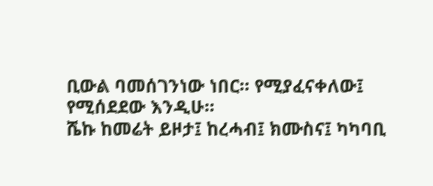ቢውል ባመሰገንነው ነበር። የሚያፈናቀለው፤ የሚሰደደው እንዲሁ።
ሼኩ ከመሬት ይዞታ፤ ከረሓብ፤ ክሙስና፤ ካካባቢ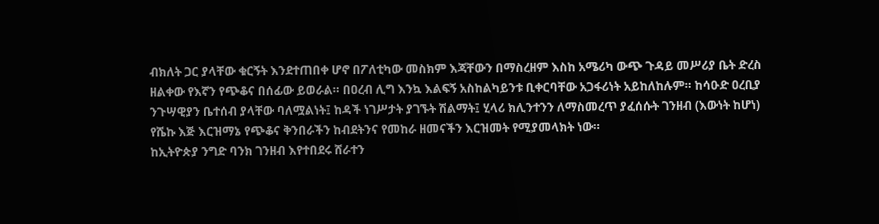ብክለት ጋር ያላቸው ቁርኝት እንደተጠበቀ ሆኖ በፖለቲካው መስክም እጃቸውን በማስረዘም እስከ አሜሪካ ውጭ ጉዳይ መሥሪያ ቤት ድረስ ዘልቀው የእኛን የጭቆና በሰፊው ይወራል። በዐረብ ሊግ እንኳ እልፍኝ አስከልካይንቱ ቢቀርባቸው አጋፋሪነት አይከለከሉም። ከሳዑድ ዐረቢያ ንጉሣዊያን ቤተሰብ ያላቸው ባለሟልነት፤ ከዳች ነገሥታት ያገኙት ሽልማት፤ ሂላሪ ክሊንተንን ለማስመረጥ ያፈሰሱት ገንዘብ (እውነት ከሆነ) የሼኩ እጅ እርዝማኔ የጭቆና ቅንበራችን ከብደትንና የመከራ ዘመናችን እርዝመት የሚያመላክት ነው።
ከኢትዮጵያ ንግድ ባንክ ገንዘብ እየተበደሩ ሸራተን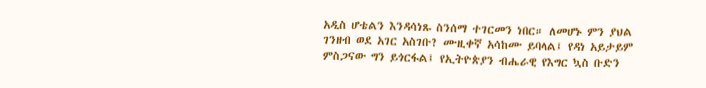አዲስ ሆቴልን እንዳሳነጹ ስንሰማ ተገርመን ነበር። ለመሆኑ ምን ያህል ገንዘብ ወደ አገር አስገቡ? ሙዚቀኛ አሳከሙ ይባላል፤ የዳነ አይታይም ምስጋናው ግን ይጎርፋል፤ የኢትዮጵያን ብሔራዊ የእግር ኳስ ቡድን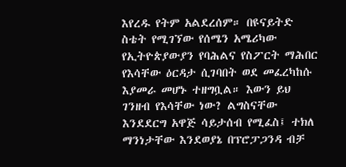እየረዱ የትም አልደረሰም። በዩናይትድ ስቴት የሚገኘው የሰሜን አሜሪካው የኢትዮጵያውያን የባሕልና የስፖርት ማሕበር የእሳቸው ዕርዳታ ሲገባበት ወደ መፈረካከሱ እያመራ መሆኑ ተዘግቧል። እውን ይህ ገንዘብ የእሳቸው ነው? ልግስናቸው እንደደርግ አዋጅ ሳይታሰብ የሚፈስ፤ ተክለ ማንነታቸው እንደወያኔ በፕሮፓጋንዳ ብቻ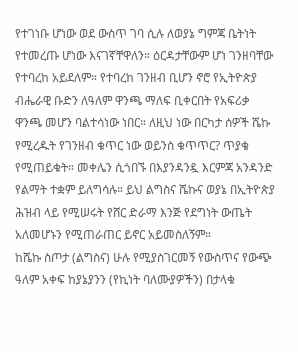የተገነቡ ሆነው ወደ ውስጥ ገባ ሲሉ ለወያኔ ግምጃ ቤትነት የተመረጡ ሆነው እናገኛቸዋለን። ዕርዳታቸውም ሆነ ገንዘባቸው የተባረከ አይደለም። የተባረከ ገንዘብ ቢሆን ኖሮ የኢትዮጵያ ብሔራዊ ቡድን ለዓለም ዋንጫ ማለፍ ቢቀርበት የአፍሪቃ ዋንጫ መሆን ባልተሳነው ነበር። ለዚህ ነው በርካታ ሰዎች ሼኩ የሚረዱት የገንዘብ ቁጥር ነው ወይንስ ቁጥጥር? ጥያቄ የሚጠይቁት። መቀሌን ሲጎበኙ በእያንዳንዷ እርምጃ አንዳንድ የልማት ተቋም ይለግሳሉ። ይህ ልግስና ሼኩና ወያኔ በኢትዮጵያ ሕዝብ ላይ የሚሠሩት የሸር ድራማ እንጅ የደግነት ውጤት አለመሆኑን የሚጠራጠር ይኖር አይመስለኝም።
ከሼኩ ስጦታ (ልግስና) ሁሉ የሚያስገርመኝ የውስጥና የውጭ ዓለም አቀፍ ከያኔያንን (የኪነት ባለሙያዎችን) በታላቁ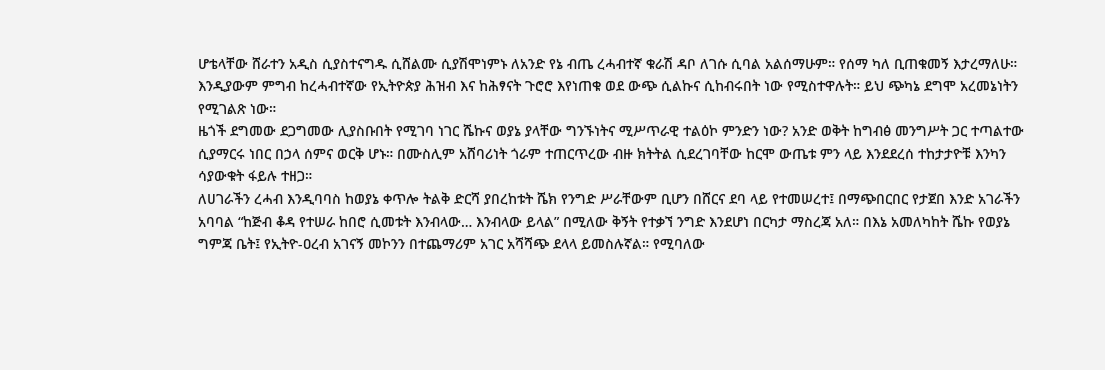ሆቴላቸው ሸራተን አዲስ ሲያስተናግዱ ሲሸልሙ ሲያሽሞነምኑ ለአንድ የኔ ብጤ ረሓብተኛ ቁራሽ ዳቦ ለገሱ ሲባል አልሰማሁም። የሰማ ካለ ቢጠቁመኝ እታረማለሁ። እንዲያውም ምግብ ከረሓብተኛው የኢትዮጵያ ሕዝብ እና ከሕፃናት ጉሮሮ እየነጠቁ ወደ ውጭ ሲልኩና ሲከብሩበት ነው የሚስተዋሉት። ይህ ጭካኔ ደግሞ አረመኔነትን የሚገልጽ ነው።
ዜጎች ደግመው ደጋግመው ሊያስቡበት የሚገባ ነገር ሼኩና ወያኔ ያላቸው ግንኙነትና ሚሥጥራዊ ተልዕኮ ምንድን ነው? አንድ ወቅት ከግብፅ መንግሥት ጋር ተጣልተው ሲያማርሩ ነበር በኃላ ሰምና ወርቅ ሆኑ። በሙስሊም አሸባሪነት ጎራም ተጠርጥረው ብዙ ክትትል ሲደረገባቸው ከርሞ ውጤቱ ምን ላይ እንደደረሰ ተከታታዮቹ እንካን ሳያውቁት ፋይሉ ተዘጋ።
ለሀገራችን ረሓብ እንዲባባስ ከወያኔ ቀጥሎ ትልቅ ድርሻ ያበረከቱት ሼክ የንግድ ሥራቸውም ቢሆን በሸርና ደባ ላይ የተመሠረተ፤ በማጭበርበር የታጀበ እንድ አገራችን አባባል “ከጅብ ቆዳ የተሠራ ከበሮ ሲመቱት እንብላው… እንብላው ይላል” በሚለው ቅኝት የተቃኘ ንግድ እንደሆነ በርካታ ማስረጃ አለ። በእኔ አመለካከት ሼኩ የወያኔ ግምጃ ቤት፤ የኢትዮ-ዐረብ አገናኝ መኮንን በተጨማሪም አገር አሻሻጭ ደላላ ይመስሉኛል። የሚባለው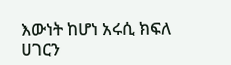እውነት ከሆነ አሩሲ ክፍለ ሀገርን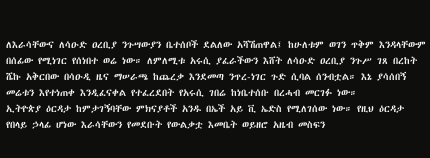ለእራሳቸውና ለሳዑድ ዐረቢያ ንጉሣውያን ቤተሰቦች ደልለው አሻሽጠዋል፤ ከሁለቱም ወገን ጥቅም እንዳላቸውም በሰፊው የሚነገር የሰነበተ ወሬ ነው። ለምለሚቱ አሩሲ ያፈራችውን እሸት ለሳዑድ ዐረቢያ ንጉሥ ገጸ በረከት ሼኩ አቅርበው በሳዑዲ ዜና ማሠራጫ ከጨረቃ እንደመጣ ንጥረ-ነገር ጉድ ሲባል ሰንብቷል። እኔ ያሳሰበኝ መሬቱን እየተነጠቀ እንዲፈናቀል የተፈረደበት የአሩሲ ገበሬ ከነቤተሰቡ በረሓብ መርገፉ ነው።
ኢትዮጵያ ዕርዳታ ከምታገኝባቸው ምክናያቶች አንዱ በኤች አይ ቪ ኤድስ የሚለገሰው ነው። የዚህ ዕርዳታ የበላይ ኃላፊ ሆነው እራሳቸውን የመደቡት የውልቃቷ እመቤት ወይዘሮ አዜብ መስፍን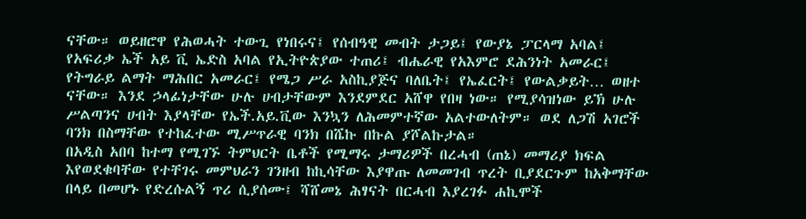ናቸው። ወይዘሮዋ የሕወሓት ተውጊ የነበሩና፤ የሰብዓዊ መብት ታጋይ፤ የውያኔ ፓርላማ አባል፤ የአፍሪቃ ኤች አይ ቪ ኤድስ አባል የኢትዮጵያው ተጠሪ፤ ብሔራዊ የአእምሮ ደሕንነት አመራር፤ የትግራይ ልማት ማሕበር አመራር፤ የሜጋ ሥራ አስኪያጅና ባለቤት፤ የኤፈርት፤ የውልቃይት… ወዘተ ናቸው። እንደ ኃላፊነታቸው ሁሉ ሀብታቸውም እንደምደር አሸዋ የበዛ ነው። የሚያሳዝነው ይኽ ሁሉ ሥልጣንና ሀብት እያላቸው የኤች.አይ.ቪው እንኳን ለሕመምተኛው አልተውለትም። ወደ ለጋሽ አገሮች ባንክ በስማቸው የተከፈተው ሚሥጥራዊ ባንክ በሼኩ በኩል ያሾልኩታል።
በአዲስ አበባ ከተማ የሚገኙ ትምህርት ቤቶች የሚማሩ ታማሪዎች በረሓብ (ጠኔ) መማሪያ ክፍል እየወደቁባቸው የተቸገሩ መምህራን ገንዘብ ከኪሳቸው እያዋጡ ለመመገብ ጥረት ቢያደርጉም ከአቅማቸው በላይ በመሆኑ የድረሱልኝ ጥሪ ሲያሰሙ፤ ሻሸመኔ ሕፃናት በርሓብ እያረገፉ ሐኪሞች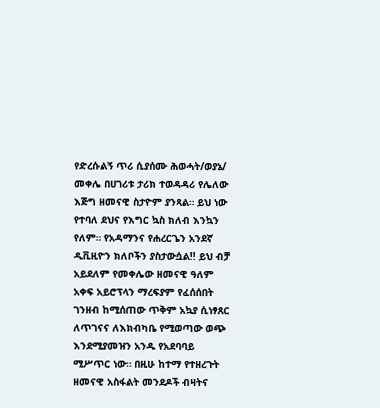የድረሱልኝ ጥሪ ሲያሰሙ ሕወሓት/ወያኔ/ መቀሌ በሀገሪቱ ታሪክ ተወዳዳሪ የሌለው እጅግ ዘመናዊ ስታዮም ያንጻል። ይህ ነው የተባለ ደህና የእግር ኳስ ክለብ እንኳን የለም። የአዳማንና የሐረርጌን አንደኛ ዲቪዚዮን ክለቦችን ያስታውሷል!! ይህ ብቻ አይደለም የመቀሌው ዘመናዊ ዓለም አቀፍ አይሮፕላን ማረፍያም የፈሰሰበት ገንዘብ ከሚሰጠው ጥቅም አኳያ ሲነፃጸር ለጥገናና ለእክብካቤ የሚወጣው ወጭ እንደሚያመዝን አንዱ የአደባባይ ሚሥጥር ነው። በዚሁ ከተማ የተዘረጉት ዘመናዊ አስፋልት መንደዶች ብዛትና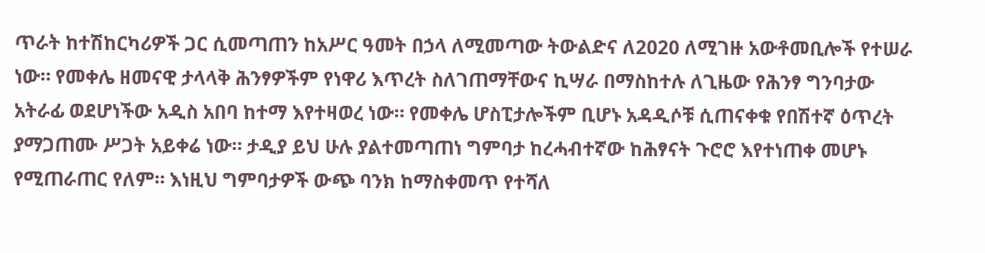ጥራት ከተሽከርካሪዎች ጋር ሲመጣጠን ከአሥር ዓመት በኃላ ለሚመጣው ትውልድና ለ2020 ለሚገዙ አውቶመቢሎች የተሠራ ነው። የመቀሌ ዘመናዊ ታላላቅ ሕንፃዎችም የነዋሪ እጥረት ስለገጠማቸውና ኪሣራ በማስከተሉ ለጊዜው የሕንፃ ግንባታው አትራፊ ወደሆነችው አዲስ አበባ ከተማ እየተዛወረ ነው። የመቀሌ ሆስፒታሎችም ቢሆኑ አዳዲሶቹ ሲጠናቀቁ የበሽተኛ ዕጥረት ያማጋጠሙ ሥጋት አይቀሬ ነው። ታዲያ ይህ ሁሉ ያልተመጣጠነ ግምባታ ከረሓብተኛው ከሕፃናት ጉሮሮ እየተነጠቀ መሆኑ የሚጠራጠር የለም። እነዚህ ግምባታዎች ውጭ ባንክ ከማስቀመጥ የተሻለ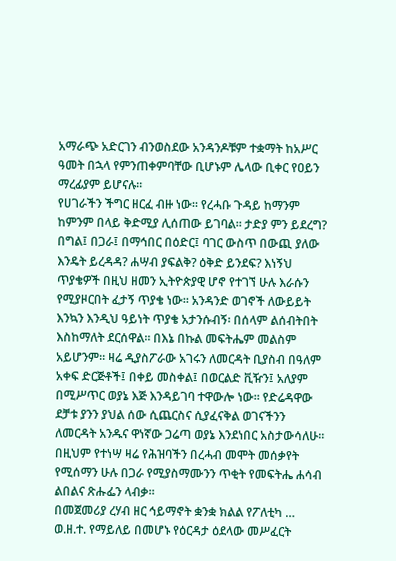አማራጭ አድርገን ብንወስደው አንዳንዶቹም ተቋማት ከአሥር ዓመት በኋላ የምንጠቀምባቸው ቢሆኑም ሌላው ቢቀር የዐይን ማረፊያም ይሆናሉ።
የሀገራችን ችግር ዘርፈ ብዙ ነው። የረሓቡ ጉዳይ ከማንም ከምንም በላይ ቅድሚያ ሊሰጠው ይገባል። ታድያ ምን ይደረግ? በግል፤ በጋራ፤ በማኅበር በዕድር፤ ባገር ውስጥ በውጪ ያለው እንዴት ይረዳዳ? ሐሣብ ያፍልቅ? ዕቅድ ይንደፍ? እነኝህ ጥያቄዎች በዚህ ዘመን ኢትዮጵያዊ ሆኖ የተገኘ ሁሉ እራሱን የሚያዞርበት ፈታኝ ጥያቄ ነው። አንዳንድ ወገኖች ለውይይት እንኳን እንዲህ ዓይነት ጥያቄ አታንሱብኝ፡ በሰላም ልሰብትበት እስከማለት ደርሰዋል። በእኔ በኩል መፍትሔም መልስም አይሆንም። ዛሬ ዲያስፖራው አገሩን ለመርዳት ቢያስብ በዓለም አቀፍ ድርጅቶች፤ በቀይ መስቀል፤ በወርልድ ቪዥን፤ አለያም በሚሥጥር ወያኔ እጅ እንዳይገባ ተዋውሎ ነው። የድሬዳዋው ደቻቱ ያንን ያህል ሰው ሲጨርስና ሲያፈናቅል ወገናችንን ለመርዳት አንዱና ዋነኛው ጋሬጣ ወያኔ እንደነበር አስታውሳለሁ። በዚህም የተነሣ ዛሬ የሕዝባችን በረሓብ መሞት መሰቃየት የሚሰማን ሁሉ በጋራ የሚያስማሙንን ጥቂት የመፍትሔ ሐሳብ ልበልና ጽሑፌን ላብቃ።
በመጀመሪያ ረሃብ ዘር ኅይማኖት ቋንቋ ክልል የፖለቲካ … ወ.ዘ.ተ. የማይለይ በመሆኑ የዕርዳታ ዕደላው መሥፈርት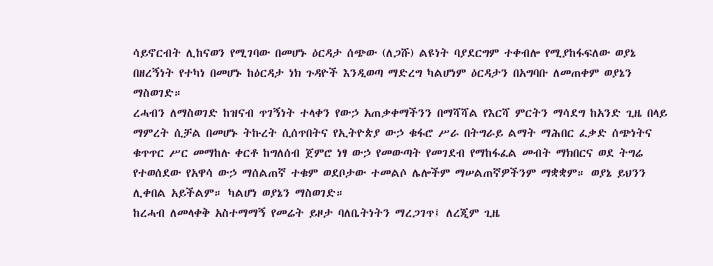ሳይኖርብት ሊከናወን የሚገባው በመሆኑ ዕርዳታ ሰጭው (ለጋሹ) ልዩነት ባያደርግም ተቀብሎ የሚያከፋፍለው ወያኔ በዘረኝነት የተካነ በመሆኑ ከዕርዳታ ነክ ጉዳዮች እንዲወጣ ማድረግ ካልሆነም ዕርዳታን በአግባቡ ለመጠቀም ወያኔን ማስወገድ።
ረሓብን ለማስወገድ ከዝናብ ጥገኝነት ተላቀን የውኃ አጠቃቀማችንን በማሻሻል የእርሻ ምርትን ማሳደግ ከአንድ ጊዜ በላይ ማምረት ሲቻል በመሆኑ ትኩረት ሲሰጥበትና የኢትዮጵያ ውኃ ቁፋሮ ሥራ በትግራይ ልማት ማሕበር ፈቃድ ሰጭነትና ቁጥጥር ሥር መማከሉ ቀርቶ ከግለሰብ ጀምሮ ነፃ ውኃ የመውጣት የመገደብ የማከፋፈል መብት ማክበርና ወደ ትግሬ የተወሰደው የአዋሳ ውኃ ማሰልጠኛ ተቁም ወደቦታው ተመልሶ ሌሎችም ማሠልጠኛዎችንም ማቋቋም። ወያኔ ይህንን ሊቀበል አይችልም። ካልሆነ ወያኔን ማስወገድ።
ከረሓብ ለመላቀቅ አስተማማኝ የመሬት ይዞታ ባለቤትነትን ማረጋገጥ፤ ለረጂም ጊዜ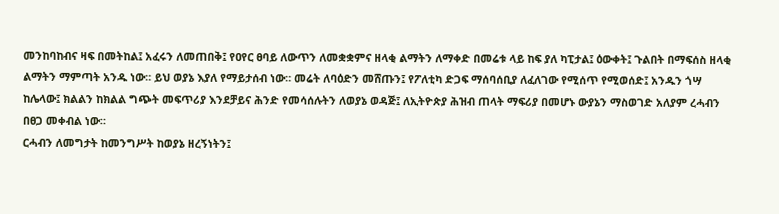መንከባከብና ዛፍ በመትከል፤ አፈሩን ለመጠበቅ፤ የዐየር ፀባይ ለውጥን ለመቋቋምና ዘላቂ ልማትን ለማቀድ በመሬቱ ላይ ከፍ ያለ ካፒታል፤ ዕውቀት፤ ጉልበት በማፍሰስ ዘላቂ ልማትን ማምጣት አንዱ ነው። ይህ ወያኔ እያለ የማይታሰብ ነው። መሬት ለባዕድን መሸጡን፤ የፖለቲካ ድጋፍ ማሰባሰቢያ ለፈለገው የሚሰጥ የሚወሰድ፤ አንዱን ጎሣ ከሌላው፤ ክልልን ከክልል ግጭት መፍጥሪያ እንደቻይና ሕንድ የመሳሰሉትን ለወያኔ ወዳጅ፤ ለኢትዮጵያ ሕዝብ ጠላት ማፍሪያ በመሆኑ ውያኔን ማስወገድ አለያም ረሓብን በፀጋ መቀብል ነው።
ርሓብን ለመግታት ከመንግሥት ከወያኔ ዘረኝነትን፤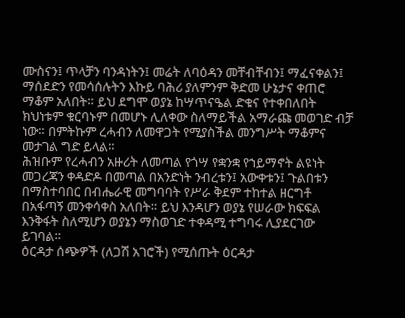ሙስናን፤ ጥላቻን ባንዳነትን፤ መሬት ለባዕዳን መቸብቸብን፤ ማፈናቀልን፤ ማሰደድን የመሳሰሉትን እኩይ ባሕሪ ያለምንም ቅድመ ሁኔታና ቀጠሮ ማቆም አለበት። ይህ ደግሞ ወያኔ ከሣጥናዔል ድቁና የተቀበለበት ክህነቱም ቁርባኑም በመሆኑ ሊለቀው ስለማይችል አማራጩ መወገድ ብቻ ነው። በምትኩም ረሓብን ለመዋጋት የሚያስችል መንግሥት ማቆምና መታገል ግድ ይላል።
ሕዝቡም የረሓብን አዙሪት ለመጣል የጎሣ የቋንቋ የኀይማኖት ልዩነት መጋረጃን ቀዳድዶ በመጣል በአንድነት ንብረቱን፤ አውቀቱን፤ ጉልበቱን በማስተባበር በብሔራዊ መግባባት የሥራ ቅደም ተከተል ዘርግቶ በአፋጣኝ መንቀሳቀስ አለበት። ይህ እንዳሆን ወያኔ የሠራው ክፍፍል እንቅፋት ስለሚሆን ወያኔን ማስወገድ ተቀዳሚ ተግባሩ ሊያደርገው ይገባል።
ዕርዳታ ሰጭዎች (ለጋሽ አገሮች) የሚሰጡት ዕርዳታ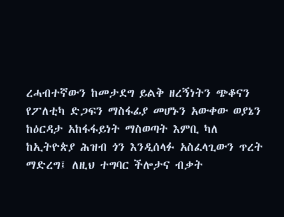ረሓብተኛውን ከመታደግ ይልቅ ዘረኝነትን ጭቆናን የፖለቲካ ድጋፍን ማስፋፊያ መሆኑን አውቀው ወያኔን ከዕርዳታ አከፋፋይነት ማስወጣት እምቢ ካለ ከኢትዮጵያ ሕዝብ ጎን እንዲሰላፉ አስፈላጊውን ጥረት ማድረግ፤ ለዚህ ተግባር ችሎታና ብቃት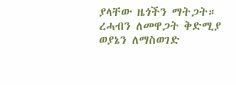ያላቸው ዜጎችን ማትጋት።
ረሓብን ለመዋጋት ቅድሚያ ወያኔን ለማስወገድ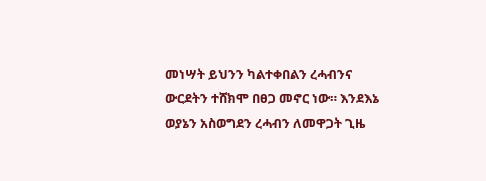መነሣት ይህንን ካልተቀበልን ረሓብንና ውርደትን ተሸክሞ በፀጋ መኖር ነው። እንደእኔ ወያኔን አስወግደን ረሓብን ለመዋጋት ጊዜ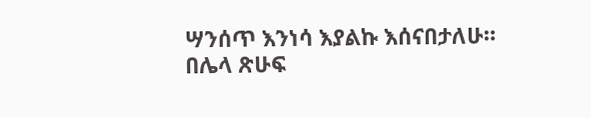ሣንሰጥ እንነሳ እያልኩ እሰናበታለሁ።
በሌላ ጽሁፍ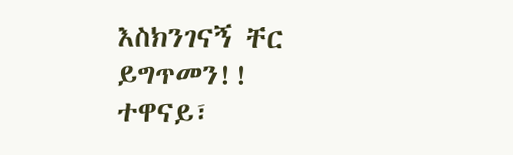እስክንገናኝ ቸር ይግጥመን!!
ተዋናይ፣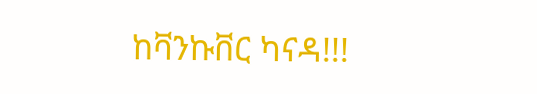ከቫንኩቨር ካናዳ!!!